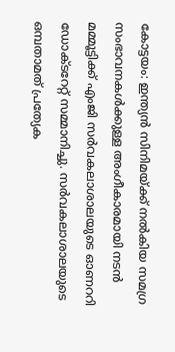കോട്ടയം: ഇന്ത്യൻ സിനിമയ്ക്ക് നൽകിയ സമഗ്ര സംഭാവനകൾക്കുള്ള അംഗീകാരമായി നടൻ മമ്മൂട്ടിക്ക് എംജി സർവകലാശാലയുടെ ഓണററി ഡോക്ടറേറ്റ് സമ്മാനിച്ചു. സർവകലാശാലയുടെ ഒമ്പതാമത് പ്രത്യേക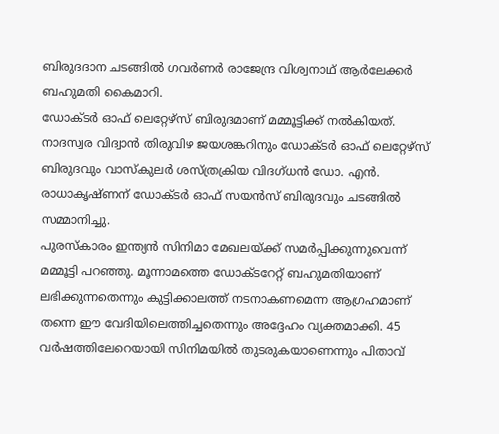ബിരുദദാന ചടങ്ങിൽ ഗവർണർ രാജേന്ദ്ര വിശ്വനാഥ് ആർലേക്കർ ബഹുമതി കൈമാറി.
ഡോക്ടർ ഓഫ് ലെറ്റേഴ്സ് ബിരുദമാണ് മമ്മൂട്ടിക്ക് നൽകിയത്. നാദസ്വര വിദ്വാൻ തിരുവിഴ ജയശങ്കറിനും ഡോക്ടർ ഓഫ് ലെറ്റേഴ്സ് ബിരുദവും വാസ്കുലർ ശസ്ത്രക്രിയ വിദഗ്ധൻ ഡോ. എൻ. രാധാകൃഷ്ണന് ഡോക്ടർ ഓഫ് സയൻസ് ബിരുദവും ചടങ്ങിൽ സമ്മാനിച്ചു.
പുരസ്കാരം ഇന്ത്യൻ സിനിമാ മേഖലയ്ക്ക് സമർപ്പിക്കുന്നുവെന്ന് മമ്മൂട്ടി പറഞ്ഞു. മൂന്നാമത്തെ ഡോക്ടറേറ്റ് ബഹുമതിയാണ് ലഭിക്കുന്നതെന്നും കുട്ടിക്കാലത്ത് നടനാകണമെന്ന ആഗ്രഹമാണ് തന്നെ ഈ വേദിയിലെത്തിച്ചതെന്നും അദ്ദേഹം വ്യക്തമാക്കി. 45 വർഷത്തിലേറെയായി സിനിമയിൽ തുടരുകയാണെന്നും പിതാവ്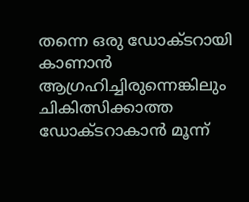തന്നെ ഒരു ഡോക്ടറായി കാണാൻ ആഗ്രഹിച്ചിരുന്നെങ്കിലും ചികിത്സിക്കാത്ത ഡോക്ടറാകാൻ മൂന്ന്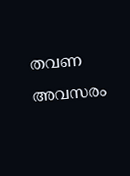തവണ അവസരം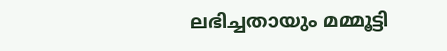ലഭിച്ചതായും മമ്മൂട്ടി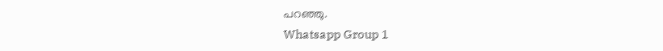പറഞ്ഞു.
Whatsapp Group 1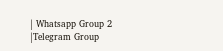| Whatsapp Group 2 |Telegram Group